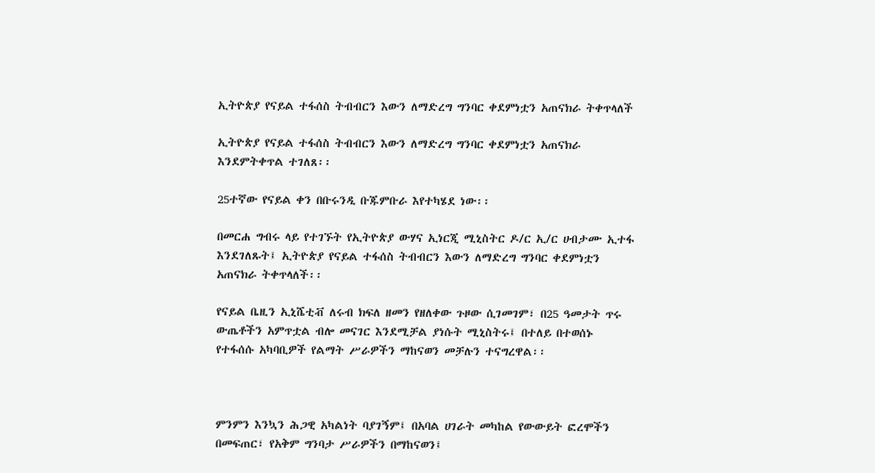ኢትዮጵያ የናይል ተፋሰስ ትብብርን እውን ለማድረግ ግንባር ቀደምነቷን አጠናክራ ትቀጥላለች

ኢትዮጵያ የናይል ተፋሰስ ትብብርን እውን ለማድረግ ግንባር ቀደምነቷን አጠናክራ እንደምትቀጥል ተገለጸ፡፡

25ተኛው የናይል ቀን በቡሩንዲ ቡጁምቡራ እየተካሄደ ነው፡፡

በመርሐ ግብሩ ላይ የተገኙት የኢትዮጵያ ውሃና ኢነርጂ ሚኒስትር ዶ/ር ኢ/ር ሀብታሙ ኢተፋ እንደገለጹት፤ ኢትዮጵያ የናይል ተፋሰስ ትብብርን እውን ለማድረግ ግንባር ቀደምነቷን አጠናክራ ትቀጥላለች፡፡

የናይል ቤዚን ኢኒሼቲቭ ለሩብ ክፍለ ዘመን የዘለቀው ጉዞው ሲገመገም፣ በ25 ዓመታት ጥሩ ውጤቶችን አምጥቷል ብሎ መናገር እንደሚቻል ያነሱት ሚኒስትሩ፤ በተለይ በተወሰኑ የተፋሰሱ አካባቢዎች የልማት ሥራዎችን ማከናወን መቻሉን ተናግረዋል፡፡



ምንምን እንኳን ሕጋዊ አካልነት ባያገኝም፤ በአባል ሀገራት መካከል የውውይት ፎረሞችን በመፍጠር፣ የአቅም ግንባታ ሥራዎችን በማከናወን፤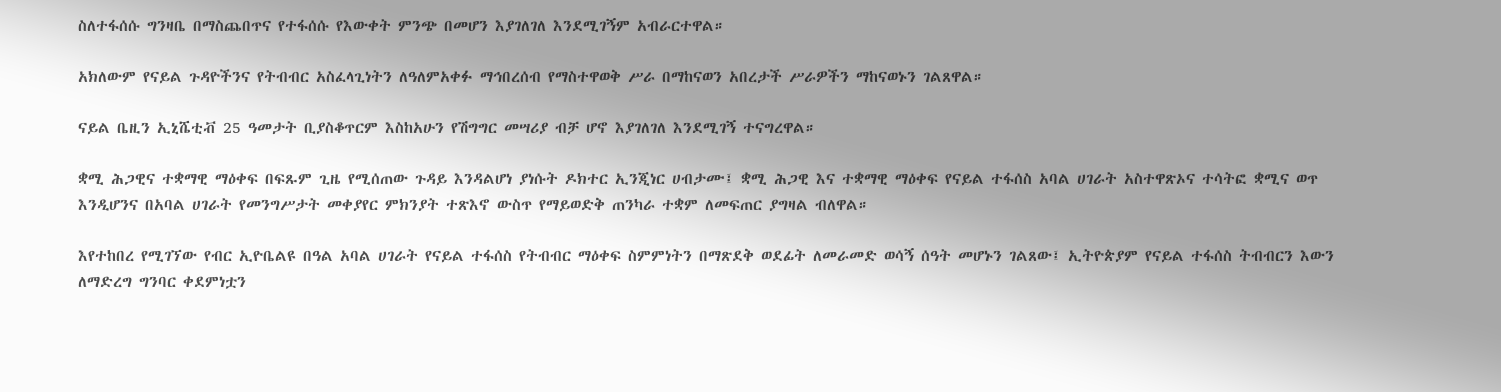ስለተፋሰሱ ግንዛቤ በማስጨበጥና የተፋሰሱ የእውቀት ምንጭ በመሆን እያገለገለ እንደሚገኝም አብራርተዋል።

አክለውም የናይል ጉዳዮችንና የትብብር አስፈላጊነትን ለዓለምአቀፉ ማኅበረሰብ የማስተዋወቅ ሥራ በማከናወን አበረታች ሥራዎችን ማከናወኑን ገልጸዋል።

ናይል ቤዚን ኢኒሼቲቭ 25 ዓመታት ቢያስቆጥርም እስከአሁን የሽግግር መሣሪያ ብቻ ሆኖ እያገለገለ እንደሚገኝ ተናግረዋል።

ቋሚ ሕጋዊና ተቋማዊ ማዕቀፍ በፍጹም ጊዜ የሚሰጠው ጉዳይ እንዳልሆነ ያነሱት ዶክተር ኢንጂነር ሀብታሙ፤ ቋሚ ሕጋዊ እና ተቋማዊ ማዕቀፍ የናይል ተፋሰስ አባል ሀገራት አስተዋጽኦና ተሳትፎ ቋሚና ወጥ እንዲሆንና በአባል ሀገራት የመንግሥታት መቀያየር ምክንያት ተጽእኖ ውስጥ የማይወድቅ ጠንካራ ተቋም ለመፍጠር ያግዛል ብለዋል።

እየተከበረ የሚገኘው የብር ኢዮቤልዩ በዓል አባል ሀገራት የናይል ተፋሰስ የትብብር ማዕቀፍ ስምምነትን በማጽደቅ ወደፊት ለመራመድ ወሳኝ ሰዓት መሆኑን ገልጸው፤ ኢትዮጵያም የናይል ተፋሰስ ትብብርን እውን ለማድረግ ግንባር ቀደምነቷን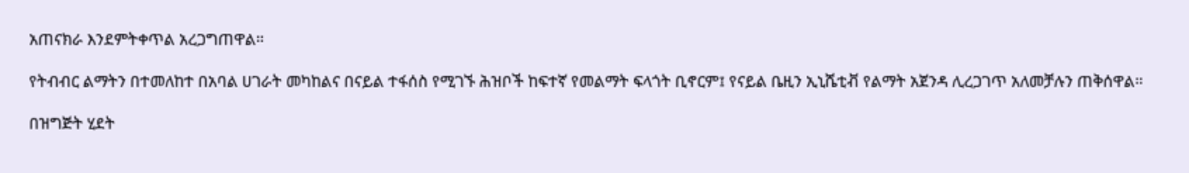አጠናክራ እንደምትቀጥል አረጋግጠዋል።

የትብብር ልማትን በተመለከተ በአባል ሀገራት መካከልና በናይል ተፋሰስ የሚገኙ ሕዝቦች ከፍተኛ የመልማት ፍላጎት ቢኖርም፤ የናይል ቤዚን ኢኒሼቲቭ የልማት አጀንዳ ሊረጋገጥ አለመቻሉን ጠቅሰዋል።

በዝግጅት ሂደት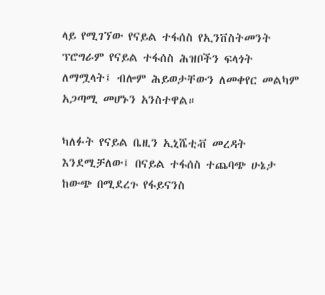ላይ የሚገኘው የናይል ተፋሰስ የኢንቨስትመንት ፕሮግራም የናይል ተፋሰስ ሕዝቦችን ፍላጎት ለማሟላት፤ ብሎም ሕይወታቸውን ለመቀየር መልካም አጋጣሚ መሆኑን አንስተዋል።

ካለፉት የናይል ቤዚን ኢኒሼቲቭ መረዳት እንደሚቻለው፤ በናይል ተፋሰስ ተጨባጭ ሁኔታ ከውጭ በሚደረጉ የፋይናንስ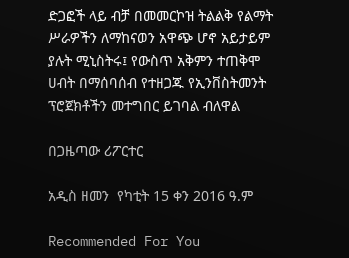ድጋፎች ላይ ብቻ በመመርኮዝ ትልልቅ የልማት ሥራዎችን ለማከናወን አዋጭ ሆኖ አይታይም ያሉት ሚኒስትሩ፤ የውስጥ አቅምን ተጠቅሞ ሀብት በማሰባሰብ የተዘጋጁ የኢንቨስትመንት ፕሮጀክቶችን መተግበር ይገባል ብለዋል

በጋዜጣው ሪፖርተር

አዲስ ዘመን  የካቲት 15 ቀን 2016 ዓ.ም

Recommended For You